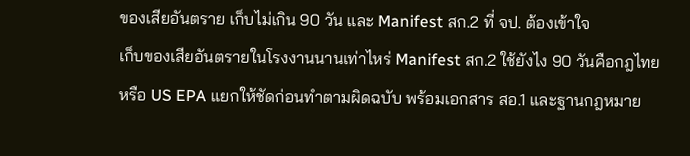ของเสียอันตราย เก็บไม่เกิน 90 วัน และ Manifest สก.2 ที่ จป. ต้องเข้าใจ
เก็บของเสียอันตรายในโรงงานนานเท่าไหร่ Manifest สก.2 ใช้ยังไง 90 วันคือกฎไทยหรือ US EPA แยกให้ชัดก่อนทำตามผิดฉบับ พร้อมเอกสาร สอ.1 และฐานกฎหมาย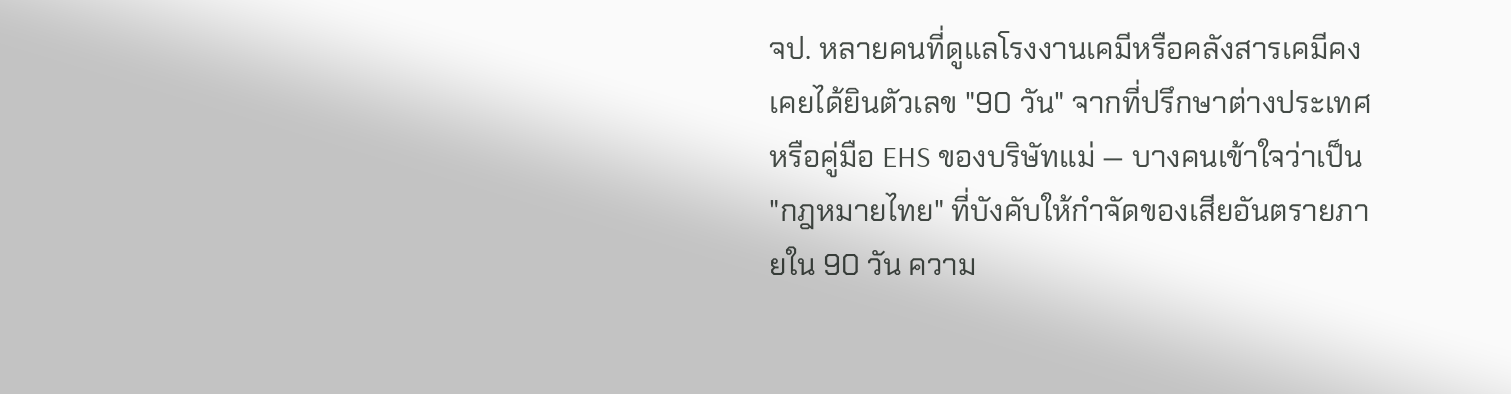จป. หลายคนที่ดูแลโรงงานเคมีหรือคลังสารเคมีคงเคยได้ยินตัวเลข "90 วัน" จากที่ปรึกษาต่างประเทศหรือคู่มือ EHS ของบริษัทแม่ — บางคนเข้าใจว่าเป็น "กฎหมายไทย" ที่บังคับให้กำจัดของเสียอันตรายภายใน 90 วัน ความ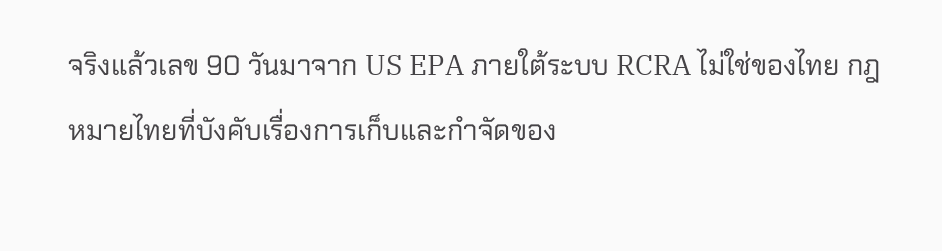จริงแล้วเลข 90 วันมาจาก US EPA ภายใต้ระบบ RCRA ไม่ใช่ของไทย กฎหมายไทยที่บังคับเรื่องการเก็บและกำจัดของ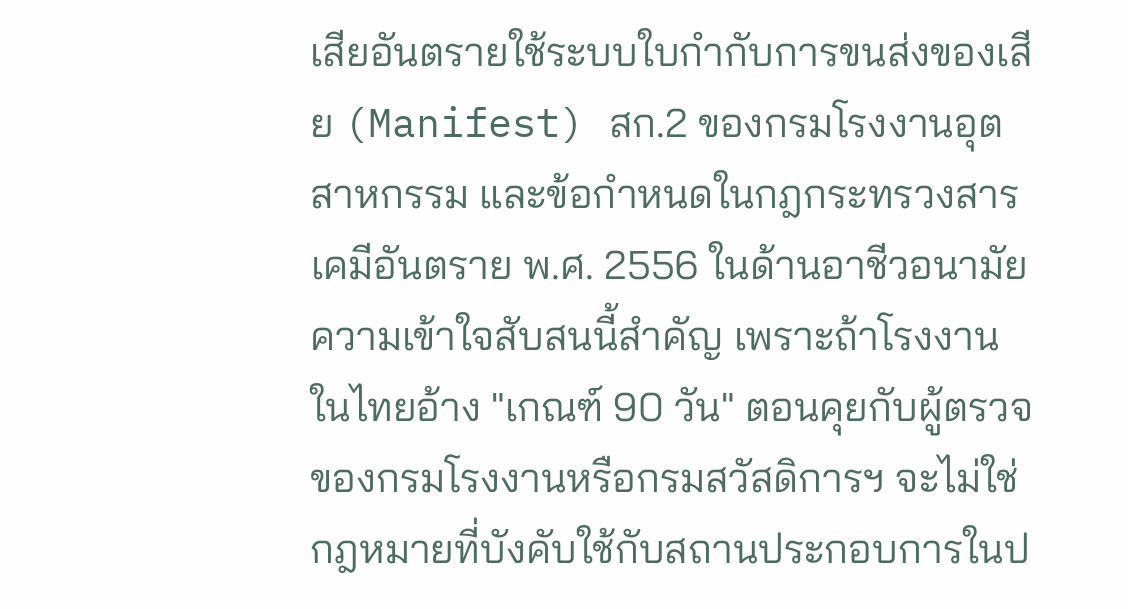เสียอันตรายใช้ระบบใบกำกับการขนส่งของเสีย (Manifest) สก.2 ของกรมโรงงานอุตสาหกรรม และข้อกำหนดในกฎกระทรวงสารเคมีอันตราย พ.ศ. 2556 ในด้านอาชีวอนามัย
ความเข้าใจสับสนนี้สำคัญ เพราะถ้าโรงงานในไทยอ้าง "เกณฑ์ 90 วัน" ตอนคุยกับผู้ตรวจของกรมโรงงานหรือกรมสวัสดิการฯ จะไม่ใช่กฎหมายที่บังคับใช้กับสถานประกอบการในป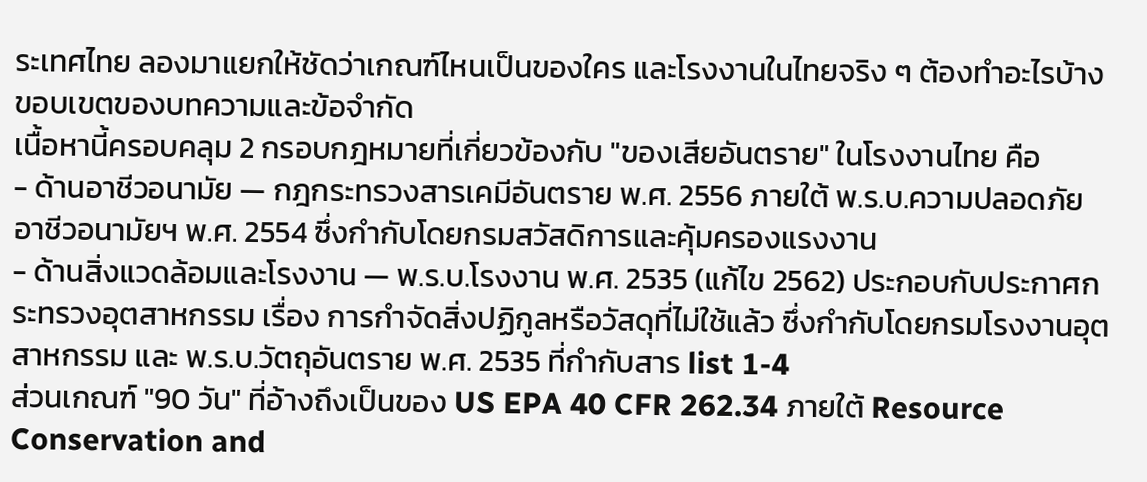ระเทศไทย ลองมาแยกให้ชัดว่าเกณฑ์ไหนเป็นของใคร และโรงงานในไทยจริง ๆ ต้องทำอะไรบ้าง
ขอบเขตของบทความและข้อจำกัด
เนื้อหานี้ครอบคลุม 2 กรอบกฎหมายที่เกี่ยวข้องกับ "ของเสียอันตราย" ในโรงงานไทย คือ
- ด้านอาชีวอนามัย — กฎกระทรวงสารเคมีอันตราย พ.ศ. 2556 ภายใต้ พ.ร.บ.ความปลอดภัย อาชีวอนามัยฯ พ.ศ. 2554 ซึ่งกำกับโดยกรมสวัสดิการและคุ้มครองแรงงาน
- ด้านสิ่งแวดล้อมและโรงงาน — พ.ร.บ.โรงงาน พ.ศ. 2535 (แก้ไข 2562) ประกอบกับประกาศกระทรวงอุตสาหกรรม เรื่อง การกำจัดสิ่งปฏิกูลหรือวัสดุที่ไม่ใช้แล้ว ซึ่งกำกับโดยกรมโรงงานอุตสาหกรรม และ พ.ร.บ.วัตถุอันตราย พ.ศ. 2535 ที่กำกับสาร list 1-4
ส่วนเกณฑ์ "90 วัน" ที่อ้างถึงเป็นของ US EPA 40 CFR 262.34 ภายใต้ Resource Conservation and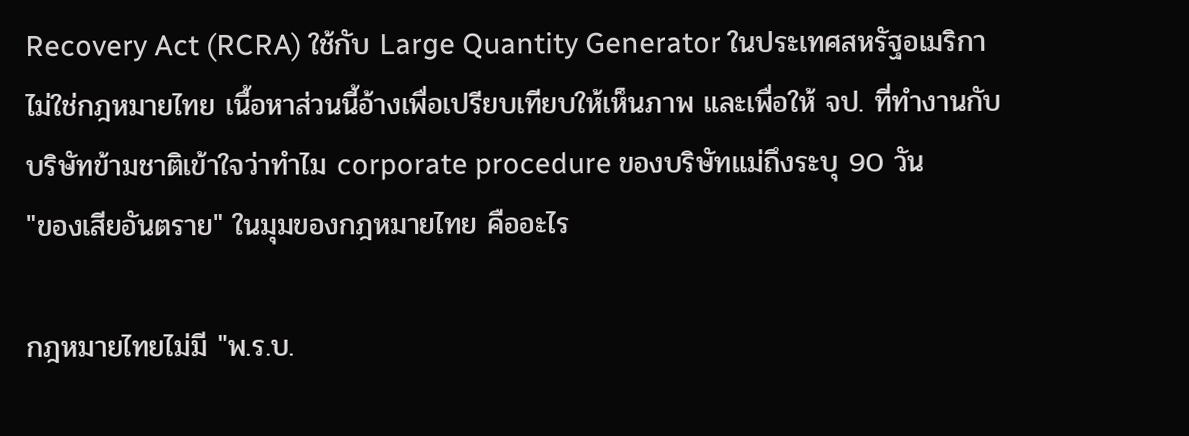Recovery Act (RCRA) ใช้กับ Large Quantity Generator ในประเทศสหรัฐอเมริกา ไม่ใช่กฎหมายไทย เนื้อหาส่วนนี้อ้างเพื่อเปรียบเทียบให้เห็นภาพ และเพื่อให้ จป. ที่ทำงานกับบริษัทข้ามชาติเข้าใจว่าทำไม corporate procedure ของบริษัทแม่ถึงระบุ 90 วัน
"ของเสียอันตราย" ในมุมของกฎหมายไทย คืออะไร

กฎหมายไทยไม่มี "พ.ร.บ.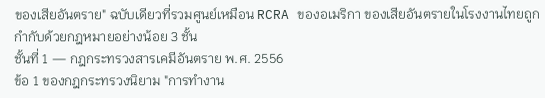ของเสียอันตราย" ฉบับเดียวที่รวมศูนย์เหมือน RCRA ของอเมริกา ของเสียอันตรายในโรงงานไทยถูกกำกับด้วยกฎหมายอย่างน้อย 3 ชั้น
ชั้นที่ 1 — กฎกระทรวงสารเคมีอันตราย พ.ศ. 2556
ข้อ 1 ของกฎกระทรวงนิยาม "การทำงาน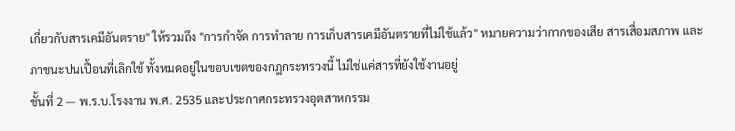เกี่ยวกับสารเคมีอันตราย" ให้รวมถึง "การกำจัด การทำลาย การเก็บสารเคมีอันตรายที่ไม่ใช้แล้ว" หมายความว่ากากของเสีย สารเสื่อมสภาพ และภาชนะปนเปื้อนที่เลิกใช้ ทั้งหมดอยู่ในขอบเขตของกฎกระทรวงนี้ ไม่ใช่แค่สารที่ยังใช้งานอยู่
ชั้นที่ 2 — พ.ร.บ.โรงงาน พ.ศ. 2535 และประกาศกระทรวงอุตสาหกรรม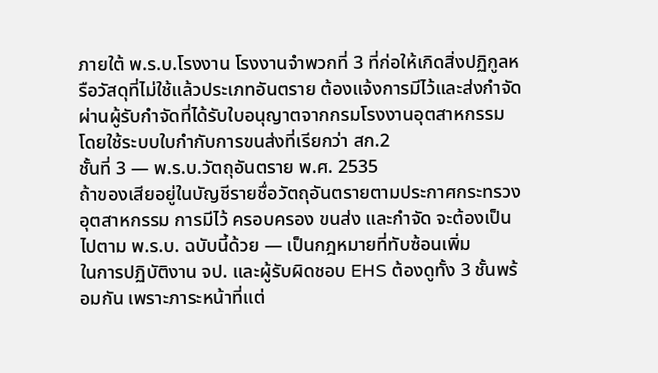ภายใต้ พ.ร.บ.โรงงาน โรงงานจำพวกที่ 3 ที่ก่อให้เกิดสิ่งปฏิกูลหรือวัสดุที่ไม่ใช้แล้วประเภทอันตราย ต้องแจ้งการมีไว้และส่งกำจัดผ่านผู้รับกำจัดที่ได้รับใบอนุญาตจากกรมโรงงานอุตสาหกรรม โดยใช้ระบบใบกำกับการขนส่งที่เรียกว่า สก.2
ชั้นที่ 3 — พ.ร.บ.วัตถุอันตราย พ.ศ. 2535
ถ้าของเสียอยู่ในบัญชีรายชื่อวัตถุอันตรายตามประกาศกระทรวงอุตสาหกรรม การมีไว้ ครอบครอง ขนส่ง และกำจัด จะต้องเป็นไปตาม พ.ร.บ. ฉบับนี้ด้วย — เป็นกฎหมายที่ทับซ้อนเพิ่ม
ในการปฏิบัติงาน จป. และผู้รับผิดชอบ EHS ต้องดูทั้ง 3 ชั้นพร้อมกัน เพราะภาระหน้าที่แต่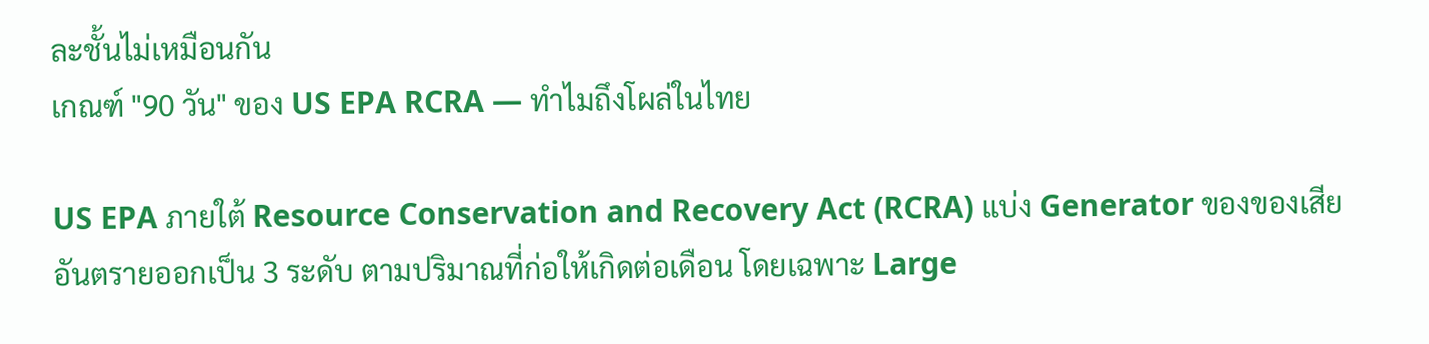ละชั้นไม่เหมือนกัน
เกณฑ์ "90 วัน" ของ US EPA RCRA — ทำไมถึงโผล่ในไทย

US EPA ภายใต้ Resource Conservation and Recovery Act (RCRA) แบ่ง Generator ของของเสียอันตรายออกเป็น 3 ระดับ ตามปริมาณที่ก่อให้เกิดต่อเดือน โดยเฉพาะ Large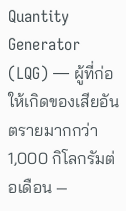Quantity Generator (LQG) — ผู้ที่ก่อให้เกิดของเสียอันตรายมากกว่า 1,000 กิโลกรัมต่อเดือน —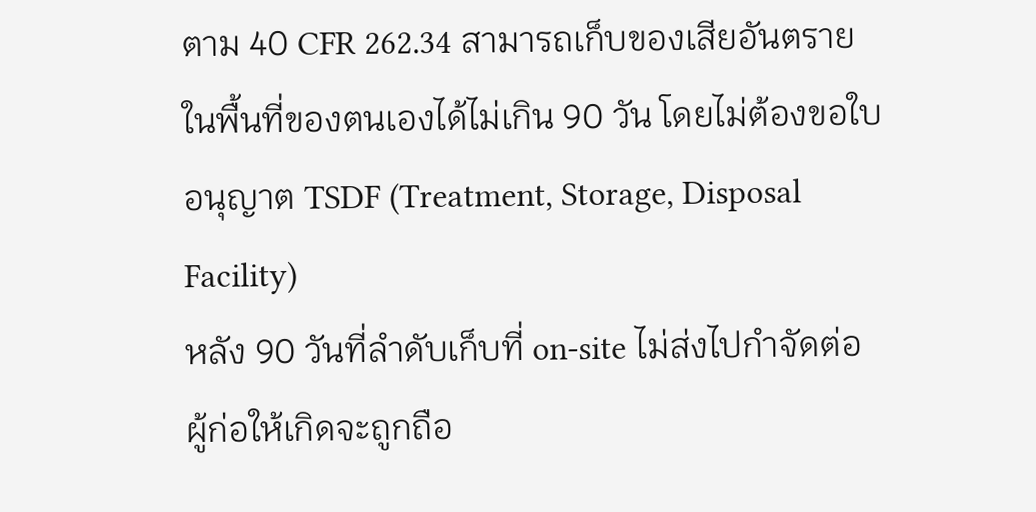ตาม 40 CFR 262.34 สามารถเก็บของเสียอันตรายในพื้นที่ของตนเองได้ไม่เกิน 90 วัน โดยไม่ต้องขอใบอนุญาต TSDF (Treatment, Storage, Disposal Facility)
หลัง 90 วันที่ลำดับเก็บที่ on-site ไม่ส่งไปกำจัดต่อ ผู้ก่อให้เกิดจะถูกถือ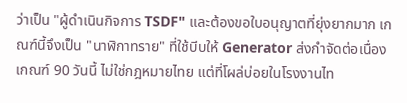ว่าเป็น "ผู้ดำเนินกิจการ TSDF" และต้องขอใบอนุญาตที่ยุ่งยากมาก เกณฑ์นี้จึงเป็น "นาฬิกาทราย" ที่ใช้บีบให้ Generator ส่งกำจัดต่อเนื่อง
เกณฑ์ 90 วันนี้ ไม่ใช่กฎหมายไทย แต่ที่โผล่บ่อยในโรงงานไท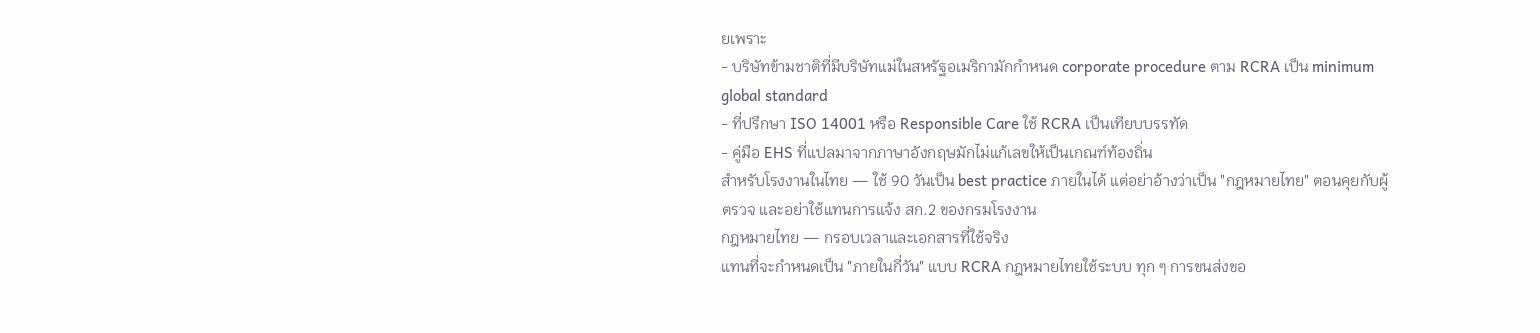ยเพราะ
- บริษัทข้ามชาติที่มีบริษัทแม่ในสหรัฐอเมริกามักกำหนด corporate procedure ตาม RCRA เป็น minimum global standard
- ที่ปรึกษา ISO 14001 หรือ Responsible Care ใช้ RCRA เป็นเทียบบรรทัด
- คู่มือ EHS ที่แปลมาจากภาษาอังกฤษมักไม่แก้เลขให้เป็นเกณฑ์ท้องถิ่น
สำหรับโรงงานในไทย — ใช้ 90 วันเป็น best practice ภายในได้ แต่อย่าอ้างว่าเป็น "กฎหมายไทย" ตอนคุยกับผู้ตรวจ และอย่าใช้แทนการแจ้ง สก.2 ของกรมโรงงาน
กฎหมายไทย — กรอบเวลาและเอกสารที่ใช้จริง
แทนที่จะกำหนดเป็น "ภายในกี่วัน" แบบ RCRA กฎหมายไทยใช้ระบบ ทุก ๆ การขนส่งขอ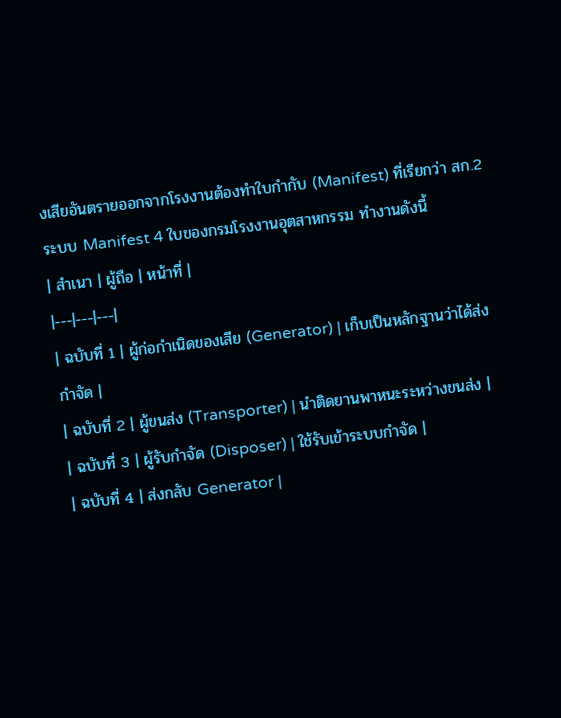งเสียอันตรายออกจากโรงงานต้องทำใบกำกับ (Manifest) ที่เรียกว่า สก.2
ระบบ Manifest 4 ใบของกรมโรงงานอุตสาหกรรม ทำงานดังนี้
| สำเนา | ผู้ถือ | หน้าที่ |
|---|---|---|
| ฉบับที่ 1 | ผู้ก่อกำเนิดของเสีย (Generator) | เก็บเป็นหลักฐานว่าได้ส่งกำจัด |
| ฉบับที่ 2 | ผู้ขนส่ง (Transporter) | นำติดยานพาหนะระหว่างขนส่ง |
| ฉบับที่ 3 | ผู้รับกำจัด (Disposer) | ใช้รับเข้าระบบกำจัด |
| ฉบับที่ 4 | ส่งกลับ Generator |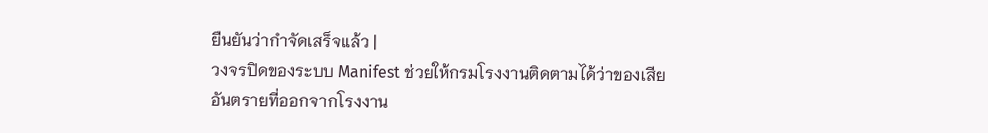ยืนยันว่ากำจัดเสร็จแล้ว |
วงจรปิดของระบบ Manifest ช่วยให้กรมโรงงานติดตามได้ว่าของเสียอันตรายที่ออกจากโรงงาน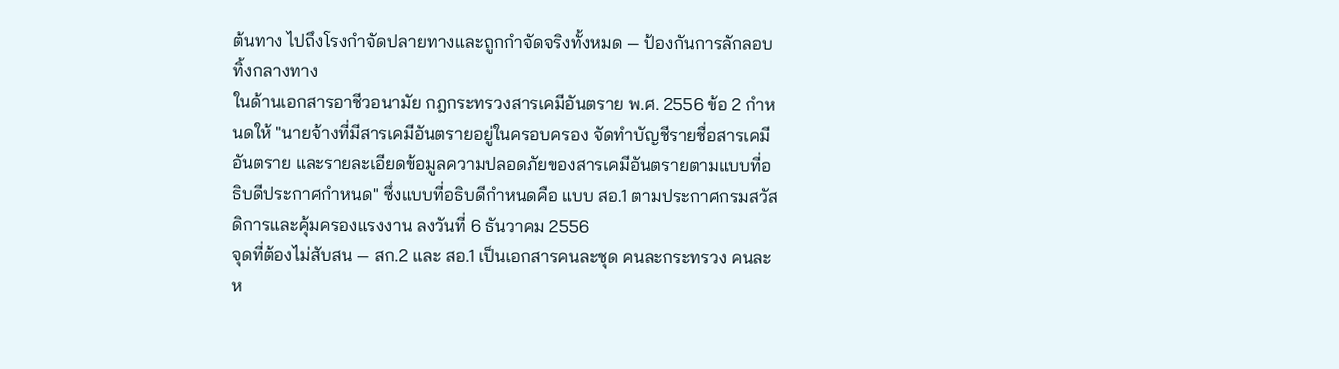ต้นทาง ไปถึงโรงกำจัดปลายทางและถูกกำจัดจริงทั้งหมด — ป้องกันการลักลอบทิ้งกลางทาง
ในด้านเอกสารอาชีวอนามัย กฎกระทรวงสารเคมีอันตราย พ.ศ. 2556 ข้อ 2 กำหนดให้ "นายจ้างที่มีสารเคมีอันตรายอยู่ในครอบครอง จัดทำบัญชีรายชื่อสารเคมีอันตราย และรายละเอียดข้อมูลความปลอดภัยของสารเคมีอันตรายตามแบบที่อธิบดีประกาศกำหนด" ซึ่งแบบที่อธิบดีกำหนดคือ แบบ สอ.1 ตามประกาศกรมสวัสดิการและคุ้มครองแรงงาน ลงวันที่ 6 ธันวาคม 2556
จุดที่ต้องไม่สับสน — สก.2 และ สอ.1 เป็นเอกสารคนละชุด คนละกระทรวง คนละห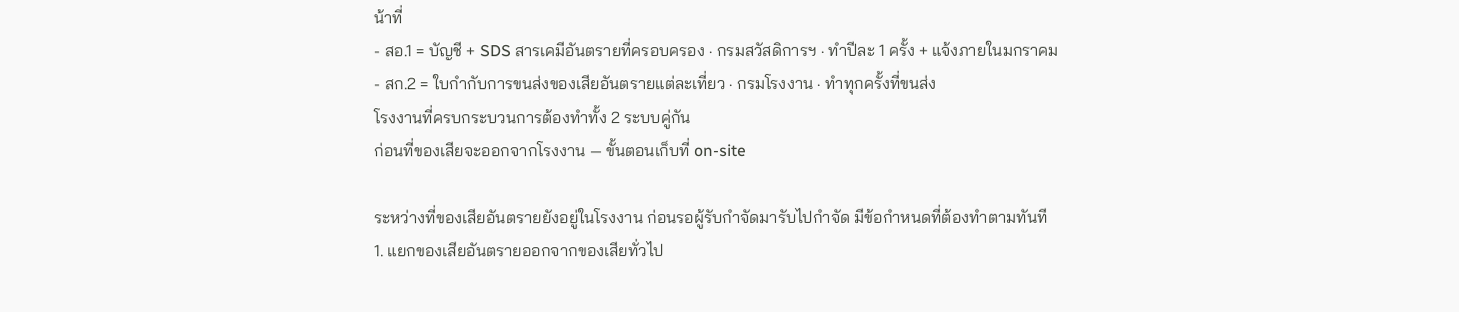น้าที่
- สอ.1 = บัญชี + SDS สารเคมีอันตรายที่ครอบครอง · กรมสวัสดิการฯ · ทำปีละ 1 ครั้ง + แจ้งภายในมกราคม
- สก.2 = ใบกำกับการขนส่งของเสียอันตรายแต่ละเที่ยว · กรมโรงงาน · ทำทุกครั้งที่ขนส่ง
โรงงานที่ครบกระบวนการต้องทำทั้ง 2 ระบบคู่กัน
ก่อนที่ของเสียจะออกจากโรงงาน — ขั้นตอนเก็บที่ on-site

ระหว่างที่ของเสียอันตรายยังอยู่ในโรงงาน ก่อนรอผู้รับกำจัดมารับไปกำจัด มีข้อกำหนดที่ต้องทำตามทันที
1. แยกของเสียอันตรายออกจากของเสียทั่วไป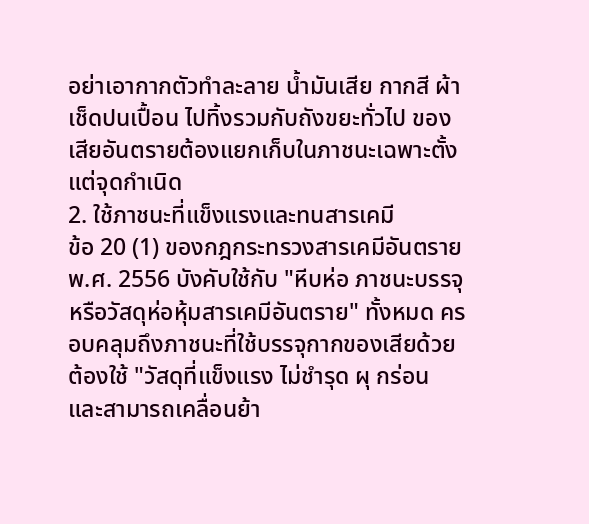อย่าเอากากตัวทำละลาย น้ำมันเสีย กากสี ผ้าเช็ดปนเปื้อน ไปทิ้งรวมกับถังขยะทั่วไป ของเสียอันตรายต้องแยกเก็บในภาชนะเฉพาะตั้งแต่จุดกำเนิด
2. ใช้ภาชนะที่แข็งแรงและทนสารเคมี
ข้อ 20 (1) ของกฎกระทรวงสารเคมีอันตราย พ.ศ. 2556 บังคับใช้กับ "หีบห่อ ภาชนะบรรจุ หรือวัสดุห่อหุ้มสารเคมีอันตราย" ทั้งหมด ครอบคลุมถึงภาชนะที่ใช้บรรจุกากของเสียด้วย ต้องใช้ "วัสดุที่แข็งแรง ไม่ชำรุด ผุ กร่อน และสามารถเคลื่อนย้า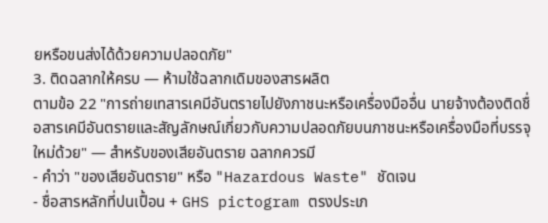ยหรือขนส่งได้ด้วยความปลอดภัย"
3. ติดฉลากให้ครบ — ห้ามใช้ฉลากเดิมของสารผลิต
ตามข้อ 22 "การถ่ายเทสารเคมีอันตรายไปยังภาชนะหรือเครื่องมืออื่น นายจ้างต้องติดชื่อสารเคมีอันตรายและสัญลักษณ์เกี่ยวกับความปลอดภัยบนภาชนะหรือเครื่องมือที่บรรจุใหม่ด้วย" — สำหรับของเสียอันตราย ฉลากควรมี
- คำว่า "ของเสียอันตราย" หรือ "Hazardous Waste" ชัดเจน
- ชื่อสารหลักที่ปนเปื้อน + GHS pictogram ตรงประเภ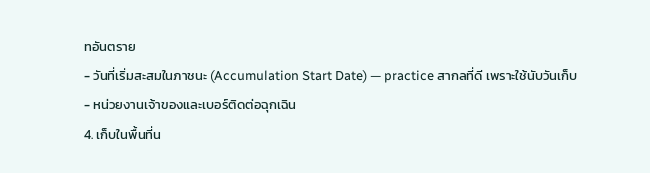ทอันตราย
- วันที่เริ่มสะสมในภาชนะ (Accumulation Start Date) — practice สากลที่ดี เพราะใช้นับวันเก็บ
- หน่วยงานเจ้าของและเบอร์ติดต่อฉุกเฉิน
4. เก็บในพื้นที่น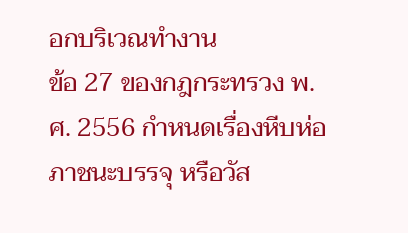อกบริเวณทำงาน
ข้อ 27 ของกฎกระทรวง พ.ศ. 2556 กำหนดเรื่องหีบห่อ ภาชนะบรรจุ หรือวัส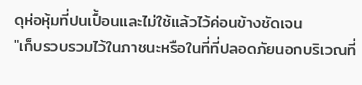ดุห่อหุ้มที่ปนเปื้อนและไม่ใช้แล้วไว้ค่อนข้างชัดเจน
"เก็บรวบรวมไว้ในภาชนะหรือในที่ที่ปลอดภัยนอกบริเวณที่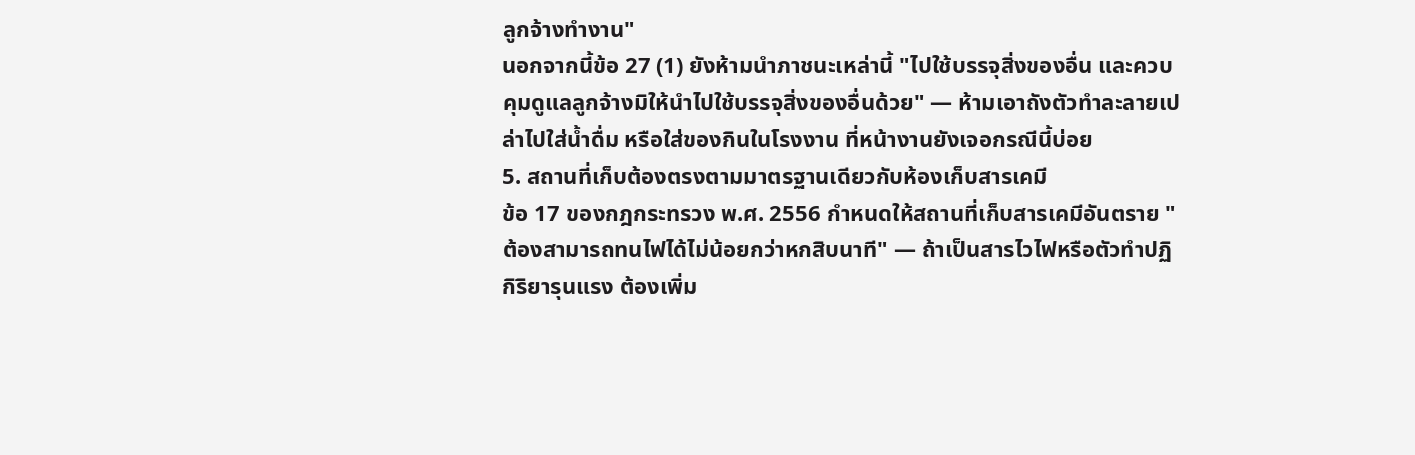ลูกจ้างทำงาน"
นอกจากนี้ข้อ 27 (1) ยังห้ามนำภาชนะเหล่านี้ "ไปใช้บรรจุสิ่งของอื่น และควบคุมดูแลลูกจ้างมิให้นำไปใช้บรรจุสิ่งของอื่นด้วย" — ห้ามเอาถังตัวทำละลายเปล่าไปใส่น้ำดื่ม หรือใส่ของกินในโรงงาน ที่หน้างานยังเจอกรณีนี้บ่อย
5. สถานที่เก็บต้องตรงตามมาตรฐานเดียวกับห้องเก็บสารเคมี
ข้อ 17 ของกฎกระทรวง พ.ศ. 2556 กำหนดให้สถานที่เก็บสารเคมีอันตราย "ต้องสามารถทนไฟได้ไม่น้อยกว่าหกสิบนาที" — ถ้าเป็นสารไวไฟหรือตัวทำปฏิกิริยารุนแรง ต้องเพิ่ม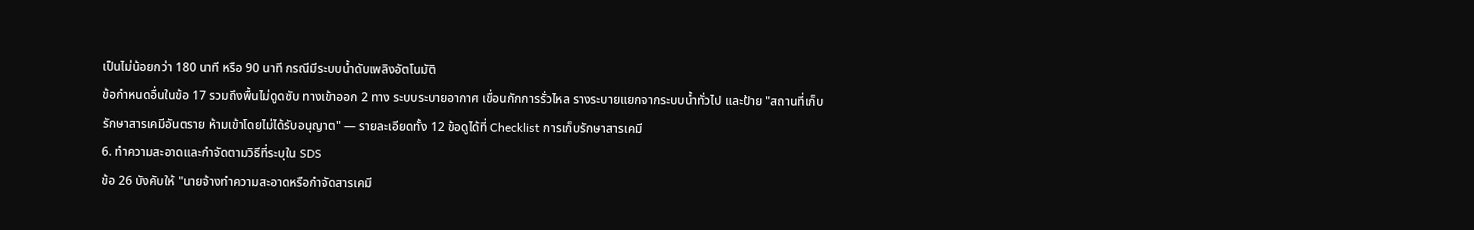เป็นไม่น้อยกว่า 180 นาที หรือ 90 นาที กรณีมีระบบน้ำดับเพลิงอัตโนมัติ
ข้อกำหนดอื่นในข้อ 17 รวมถึงพื้นไม่ดูดซับ ทางเข้าออก 2 ทาง ระบบระบายอากาศ เขื่อนกักการรั่วไหล รางระบายแยกจากระบบน้ำทั่วไป และป้าย "สถานที่เก็บรักษาสารเคมีอันตราย ห้ามเข้าโดยไม่ได้รับอนุญาต" — รายละเอียดทั้ง 12 ข้อดูได้ที่ Checklist การเก็บรักษาสารเคมี
6. ทำความสะอาดและกำจัดตามวิธีที่ระบุใน SDS
ข้อ 26 บังคับให้ "นายจ้างทำความสะอาดหรือกำจัดสารเคมี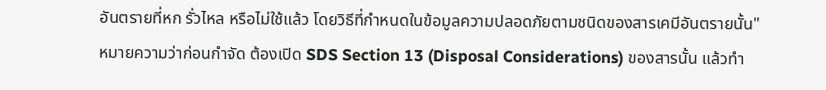อันตรายที่หก รั่วไหล หรือไม่ใช้แล้ว โดยวิธีที่กำหนดในข้อมูลความปลอดภัยตามชนิดของสารเคมีอันตรายนั้น"
หมายความว่าก่อนกำจัด ต้องเปิด SDS Section 13 (Disposal Considerations) ของสารนั้น แล้วทำ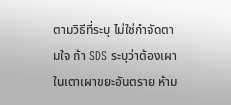ตามวิธีที่ระบุ ไม่ใช่กำจัดตามใจ ถ้า SDS ระบุว่าต้องเผาในเตาเผาขยะอันตราย ห้าม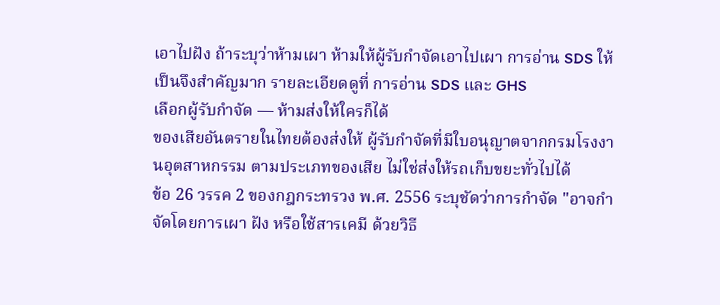เอาไปฝัง ถ้าระบุว่าห้ามเผา ห้ามให้ผู้รับกำจัดเอาไปเผา การอ่าน SDS ให้เป็นจึงสำคัญมาก รายละเอียดดูที่ การอ่าน SDS และ GHS
เลือกผู้รับกำจัด — ห้ามส่งให้ใครก็ได้
ของเสียอันตรายในไทยต้องส่งให้ ผู้รับกำจัดที่มีใบอนุญาตจากกรมโรงงานอุตสาหกรรม ตามประเภทของเสีย ไม่ใช่ส่งให้รถเก็บขยะทั่วไปได้
ข้อ 26 วรรค 2 ของกฎกระทรวง พ.ศ. 2556 ระบุชัดว่าการกำจัด "อาจกำจัดโดยการเผา ฝัง หรือใช้สารเคมี ด้วยวิธี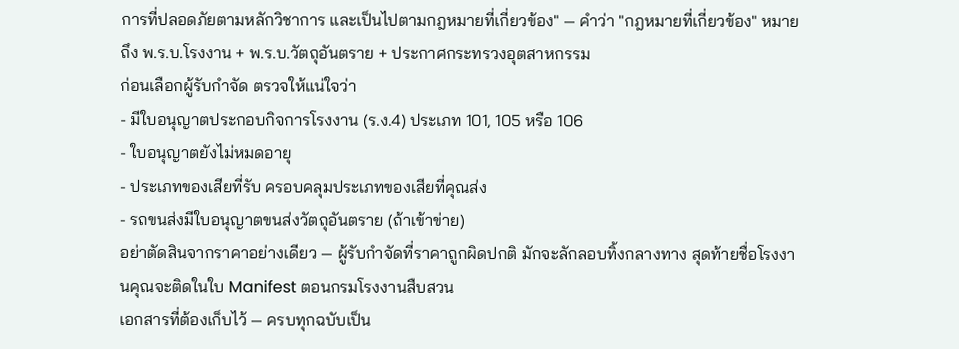การที่ปลอดภัยตามหลักวิชาการ และเป็นไปตามกฎหมายที่เกี่ยวข้อง" — คำว่า "กฎหมายที่เกี่ยวข้อง" หมายถึง พ.ร.บ.โรงงาน + พ.ร.บ.วัตถุอันตราย + ประกาศกระทรวงอุตสาหกรรม
ก่อนเลือกผู้รับกำจัด ตรวจให้แน่ใจว่า
- มีใบอนุญาตประกอบกิจการโรงงาน (ร.ง.4) ประเภท 101, 105 หรือ 106
- ใบอนุญาตยังไม่หมดอายุ
- ประเภทของเสียที่รับ ครอบคลุมประเภทของเสียที่คุณส่ง
- รถขนส่งมีใบอนุญาตขนส่งวัตถุอันตราย (ถ้าเข้าข่าย)
อย่าตัดสินจากราคาอย่างเดียว — ผู้รับกำจัดที่ราคาถูกผิดปกติ มักจะลักลอบทิ้งกลางทาง สุดท้ายชื่อโรงงานคุณจะติดในใบ Manifest ตอนกรมโรงงานสืบสวน
เอกสารที่ต้องเก็บไว้ — ครบทุกฉบับเป็น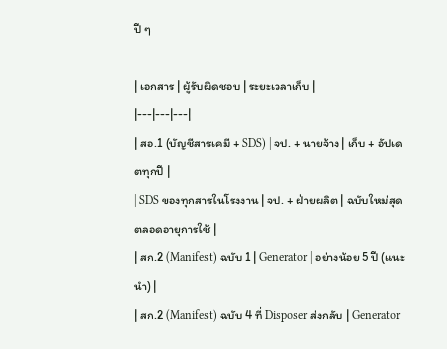ปี ๆ

| เอกสาร | ผู้รับผิดชอบ | ระยะเวลาเก็บ |
|---|---|---|
| สอ.1 (บัญชีสารเคมี + SDS) | จป. + นายจ้าง | เก็บ + อัปเดตทุกปี |
| SDS ของทุกสารในโรงงาน | จป. + ฝ่ายผลิต | ฉบับใหม่สุด ตลอดอายุการใช้ |
| สก.2 (Manifest) ฉบับ 1 | Generator | อย่างน้อย 5 ปี (แนะนำ) |
| สก.2 (Manifest) ฉบับ 4 ที่ Disposer ส่งกลับ | Generator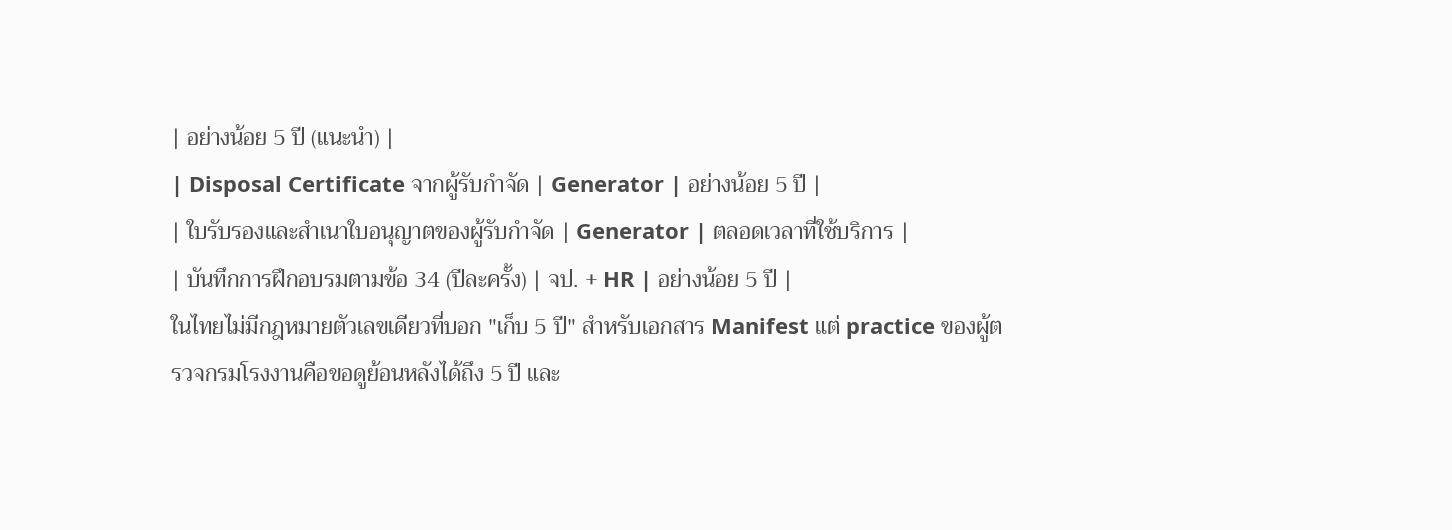| อย่างน้อย 5 ปี (แนะนำ) |
| Disposal Certificate จากผู้รับกำจัด | Generator | อย่างน้อย 5 ปี |
| ใบรับรองและสำเนาใบอนุญาตของผู้รับกำจัด | Generator | ตลอดเวลาที่ใช้บริการ |
| บันทึกการฝึกอบรมตามข้อ 34 (ปีละครั้ง) | จป. + HR | อย่างน้อย 5 ปี |
ในไทยไม่มีกฎหมายตัวเลขเดียวที่บอก "เก็บ 5 ปี" สำหรับเอกสาร Manifest แต่ practice ของผู้ตรวจกรมโรงงานคือขอดูย้อนหลังได้ถึง 5 ปี และ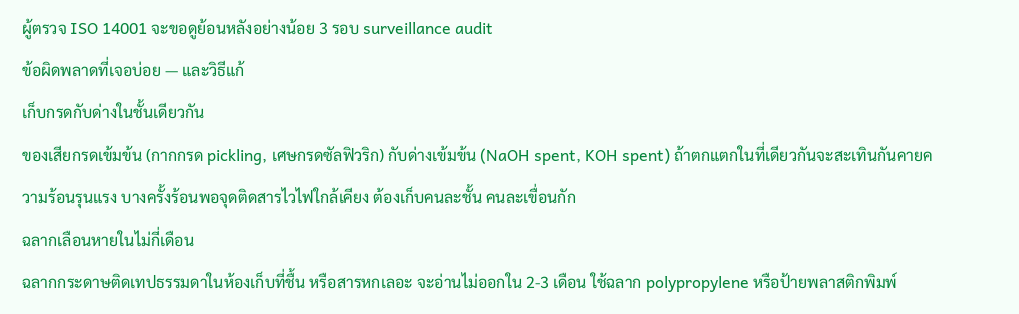ผู้ตรวจ ISO 14001 จะขอดูย้อนหลังอย่างน้อย 3 รอบ surveillance audit
ข้อผิดพลาดที่เจอบ่อย — และวิธีแก้
เก็บกรดกับด่างในชั้นเดียวกัน
ของเสียกรดเข้มข้น (กากกรด pickling, เศษกรดซัลฟิวริก) กับด่างเข้มข้น (NaOH spent, KOH spent) ถ้าตกแตกในที่เดียวกันจะสะเทินกันคายความร้อนรุนแรง บางครั้งร้อนพอจุดติดสารไวไฟใกล้เคียง ต้องเก็บคนละชั้น คนละเขื่อนกัก
ฉลากเลือนหายในไม่กี่เดือน
ฉลากกระดาษติดเทปธรรมดาในห้องเก็บที่ชื้น หรือสารหกเลอะ จะอ่านไม่ออกใน 2-3 เดือน ใช้ฉลาก polypropylene หรือป้ายพลาสติกพิมพ์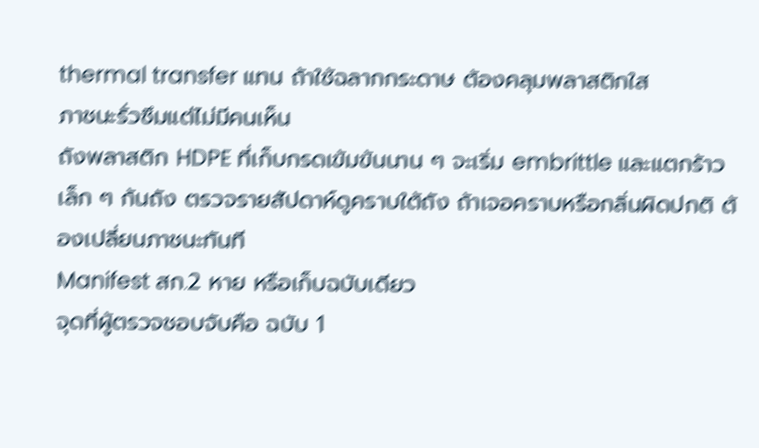thermal transfer แทน ถ้าใช้ฉลากกระดาษ ต้องคลุมพลาสติกใส
ภาชนะรั่วซึมแต่ไม่มีคนเห็น
ถังพลาสติก HDPE ที่เก็บกรดเข้มข้นนาน ๆ จะเริ่ม embrittle และแตกร้าวเล็ก ๆ ก้นถัง ตรวจรายสัปดาห์ดูคราบใต้ถัง ถ้าเจอคราบหรือกลิ่นผิดปกติ ต้องเปลี่ยนภาชนะทันที
Manifest สก.2 หาย หรือเก็บฉบับเดียว
จุดที่ผู้ตรวจชอบจับคือ ฉบับ 1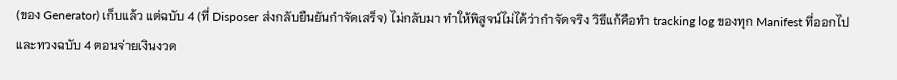(ของ Generator) เก็บแล้ว แต่ฉบับ 4 (ที่ Disposer ส่งกลับยืนยันกำจัดเสร็จ) ไม่กลับมา ทำให้พิสูจน์ไม่ได้ว่ากำจัดจริง วิธีแก้คือทำ tracking log ของทุก Manifest ที่ออกไป และทวงฉบับ 4 ตอนจ่ายเงินงวด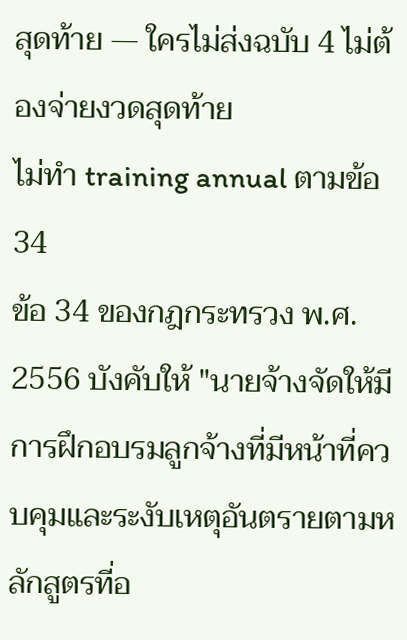สุดท้าย — ใครไม่ส่งฉบับ 4 ไม่ต้องจ่ายงวดสุดท้าย
ไม่ทำ training annual ตามข้อ 34
ข้อ 34 ของกฎกระทรวง พ.ศ. 2556 บังคับให้ "นายจ้างจัดให้มีการฝึกอบรมลูกจ้างที่มีหน้าที่ควบคุมและระงับเหตุอันตรายตามหลักสูตรที่อ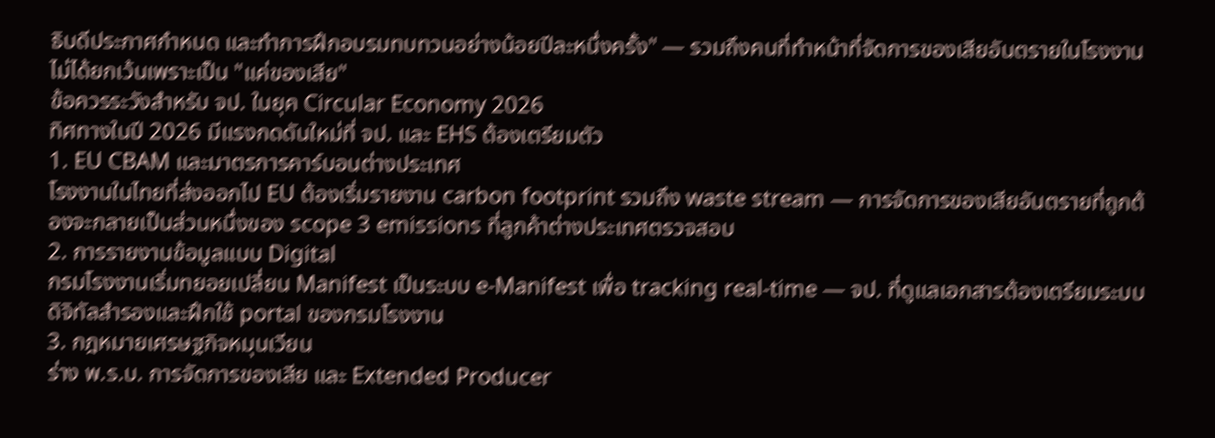ธิบดีประกาศกำหนด และทำการฝึกอบรมทบทวนอย่างน้อยปีละหนึ่งครั้ง" — รวมถึงคนที่ทำหน้าที่จัดการของเสียอันตรายในโรงงาน ไม่ได้ยกเว้นเพราะเป็น "แค่ของเสีย"
ข้อควรระวังสำหรับ จป. ในยุค Circular Economy 2026
ทิศทางในปี 2026 มีแรงกดดันใหม่ที่ จป. และ EHS ต้องเตรียมตัว
1. EU CBAM และมาตรการคาร์บอนต่างประเทศ
โรงงานในไทยที่ส่งออกไป EU ต้องเริ่มรายงาน carbon footprint รวมถึง waste stream — การจัดการของเสียอันตรายที่ถูกต้องจะกลายเป็นส่วนหนึ่งของ scope 3 emissions ที่ลูกค้าต่างประเทศตรวจสอบ
2. การรายงานข้อมูลแบบ Digital
กรมโรงงานเริ่มทยอยเปลี่ยน Manifest เป็นระบบ e-Manifest เพื่อ tracking real-time — จป. ที่ดูแลเอกสารต้องเตรียมระบบดิจิทัลสำรองและฝึกใช้ portal ของกรมโรงงาน
3. กฎหมายเศรษฐกิจหมุนเวียน
ร่าง พ.ร.บ. การจัดการของเสีย และ Extended Producer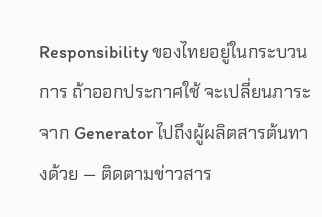Responsibility ของไทยอยู่ในกระบวนการ ถ้าออกประกาศใช้ จะเปลี่ยนภาระจาก Generator ไปถึงผู้ผลิตสารต้นทางด้วย — ติดตามข่าวสาร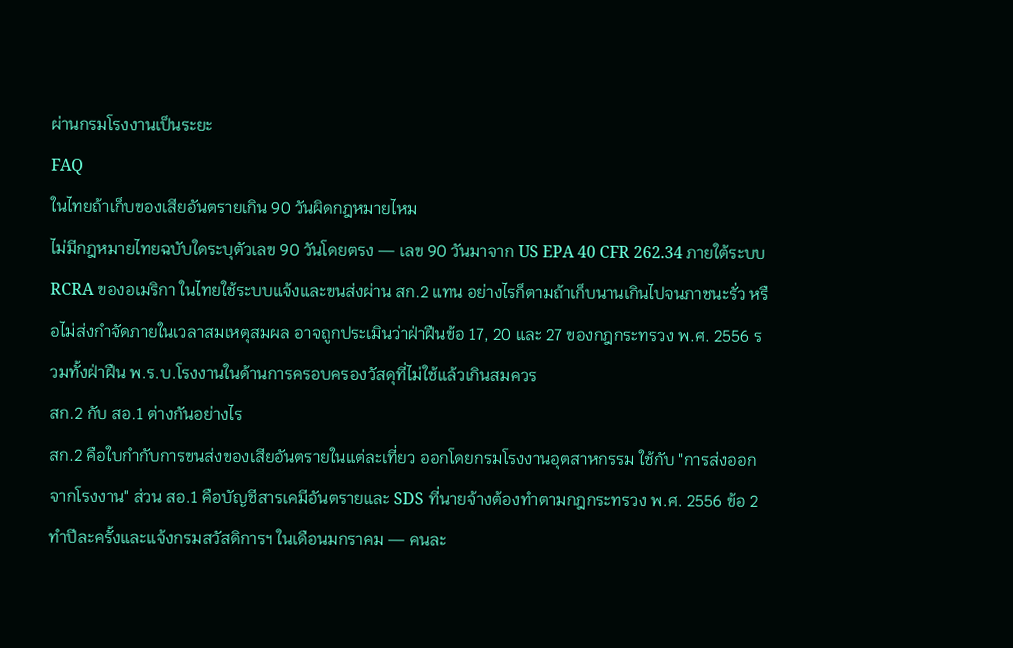ผ่านกรมโรงงานเป็นระยะ
FAQ
ในไทยถ้าเก็บของเสียอันตรายเกิน 90 วันผิดกฎหมายไหม
ไม่มีกฎหมายไทยฉบับใดระบุตัวเลข 90 วันโดยตรง — เลข 90 วันมาจาก US EPA 40 CFR 262.34 ภายใต้ระบบ RCRA ของอเมริกา ในไทยใช้ระบบแจ้งและขนส่งผ่าน สก.2 แทน อย่างไรก็ตามถ้าเก็บนานเกินไปจนภาชนะรั่ว หรือไม่ส่งกำจัดภายในเวลาสมเหตุสมผล อาจถูกประเมินว่าฝ่าฝืนข้อ 17, 20 และ 27 ของกฎกระทรวง พ.ศ. 2556 รวมทั้งฝ่าฝืน พ.ร.บ.โรงงานในด้านการครอบครองวัสดุที่ไม่ใช้แล้วเกินสมควร
สก.2 กับ สอ.1 ต่างกันอย่างไร
สก.2 คือใบกำกับการขนส่งของเสียอันตรายในแต่ละเที่ยว ออกโดยกรมโรงงานอุตสาหกรรม ใช้กับ "การส่งออกจากโรงงาน" ส่วน สอ.1 คือบัญชีสารเคมีอันตรายและ SDS ที่นายจ้างต้องทำตามกฎกระทรวง พ.ศ. 2556 ข้อ 2 ทำปีละครั้งและแจ้งกรมสวัสดิการฯ ในเดือนมกราคม — คนละ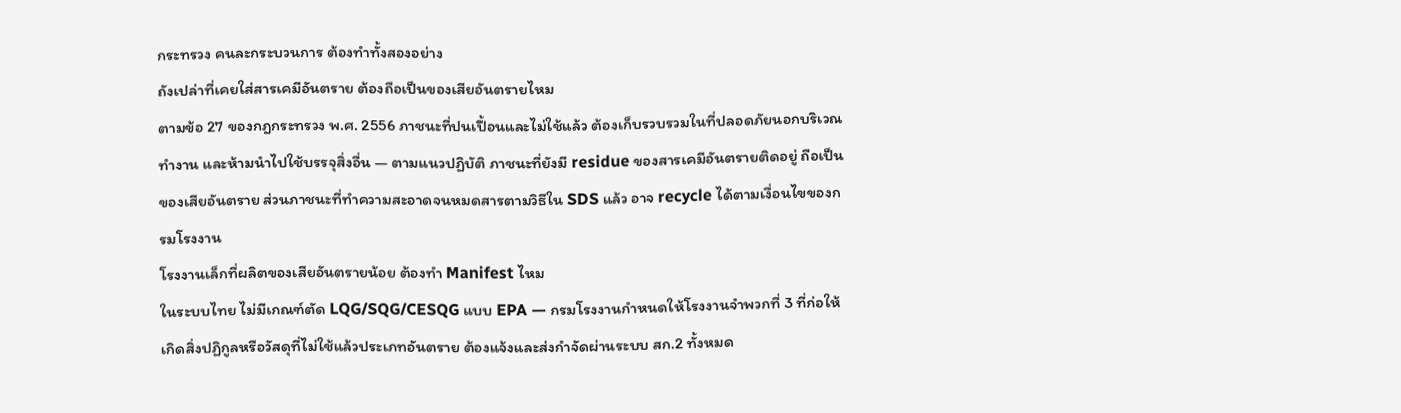กระทรวง คนละกระบวนการ ต้องทำทั้งสองอย่าง
ถังเปล่าที่เคยใส่สารเคมีอันตราย ต้องถือเป็นของเสียอันตรายไหม
ตามข้อ 27 ของกฎกระทรวง พ.ศ. 2556 ภาชนะที่ปนเปื้อนและไม่ใช้แล้ว ต้องเก็บรวบรวมในที่ปลอดภัยนอกบริเวณทำงาน และห้ามนำไปใช้บรรจุสิ่งอื่น — ตามแนวปฏิบัติ ภาชนะที่ยังมี residue ของสารเคมีอันตรายติดอยู่ ถือเป็นของเสียอันตราย ส่วนภาชนะที่ทำความสะอาดจนหมดสารตามวิธีใน SDS แล้ว อาจ recycle ได้ตามเงื่อนไขของกรมโรงงาน
โรงงานเล็กที่ผลิตของเสียอันตรายน้อย ต้องทำ Manifest ไหม
ในระบบไทย ไม่มีเกณฑ์ตัด LQG/SQG/CESQG แบบ EPA — กรมโรงงานกำหนดให้โรงงานจำพวกที่ 3 ที่ก่อให้เกิดสิ่งปฏิกูลหรือวัสดุที่ไม่ใช้แล้วประเภทอันตราย ต้องแจ้งและส่งกำจัดผ่านระบบ สก.2 ทั้งหมด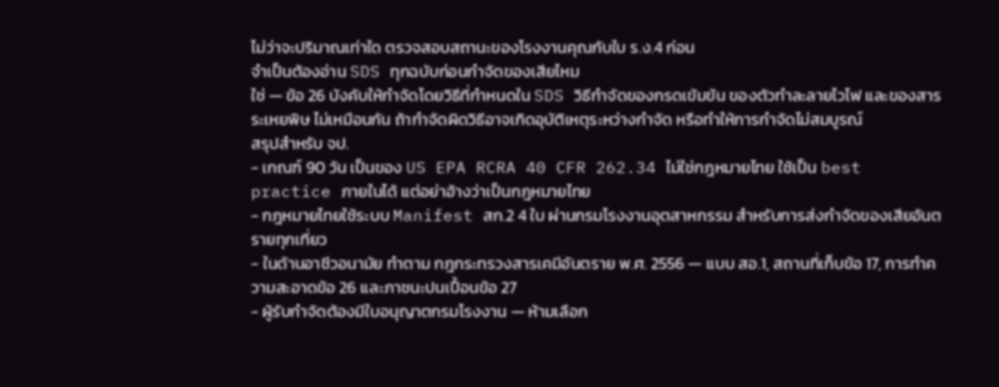ไม่ว่าจะปริมาณเท่าใด ตรวจสอบสถานะของโรงงานคุณกับใบ ร.ง.4 ก่อน
จำเป็นต้องอ่าน SDS ทุกฉบับก่อนกำจัดของเสียไหม
ใช่ — ข้อ 26 บังคับให้กำจัดโดยวิธีที่กำหนดใน SDS วิธีกำจัดของกรดเข้มข้น ของตัวทำละลายไวไฟ และของสารระเหยพิษ ไม่เหมือนกัน ถ้ากำจัดผิดวิธีอาจเกิดอุบัติเหตุระหว่างกำจัด หรือทำให้การกำจัดไม่สมบูรณ์
สรุปสำหรับ จป.
- เกณฑ์ 90 วัน เป็นของ US EPA RCRA 40 CFR 262.34 ไม่ใช่กฎหมายไทย ใช้เป็น best practice ภายในได้ แต่อย่าอ้างว่าเป็นกฎหมายไทย
- กฎหมายไทยใช้ระบบ Manifest สก.2 4 ใบ ผ่านกรมโรงงานอุตสาหกรรม สำหรับการส่งกำจัดของเสียอันตรายทุกเที่ยว
- ในด้านอาชีวอนามัย ทำตาม กฎกระทรวงสารเคมีอันตราย พ.ศ. 2556 — แบบ สอ.1, สถานที่เก็บข้อ 17, การทำความสะอาดข้อ 26 และภาชนะปนเปื้อนข้อ 27
- ผู้รับกำจัดต้องมีใบอนุญาตกรมโรงงาน — ห้ามเลือก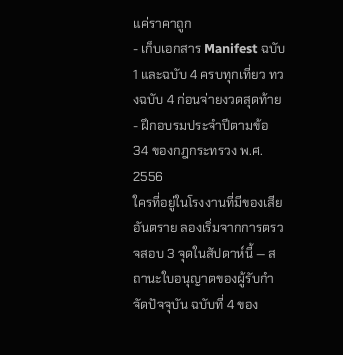แค่ราคาถูก
- เก็บเอกสาร Manifest ฉบับ 1 และฉบับ 4 ครบทุกเที่ยว ทวงฉบับ 4 ก่อนจ่ายงวดสุดท้าย
- ฝึกอบรมประจำปีตามข้อ 34 ของกฎกระทรวง พ.ศ. 2556
ใครที่อยู่ในโรงงานที่มีของเสียอันตราย ลองเริ่มจากการตรวจสอบ 3 จุดในสัปดาห์นี้ — สถานะใบอนุญาตของผู้รับกำจัดปัจจุบัน ฉบับที่ 4 ของ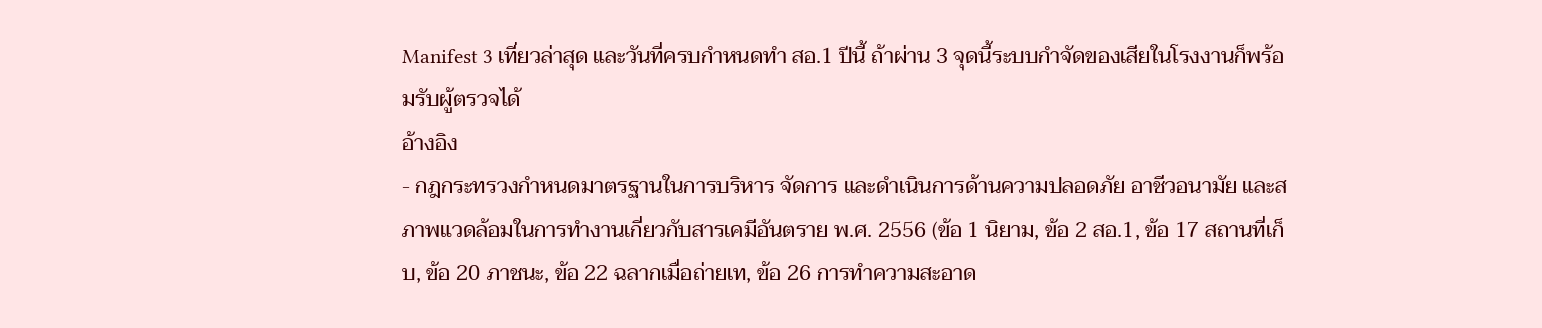Manifest 3 เที่ยวล่าสุด และวันที่ครบกำหนดทำ สอ.1 ปีนี้ ถ้าผ่าน 3 จุดนี้ระบบกำจัดของเสียในโรงงานก็พร้อมรับผู้ตรวจได้
อ้างอิง
- กฎกระทรวงกำหนดมาตรฐานในการบริหาร จัดการ และดำเนินการด้านความปลอดภัย อาชีวอนามัย และสภาพแวดล้อมในการทำงานเกี่ยวกับสารเคมีอันตราย พ.ศ. 2556 (ข้อ 1 นิยาม, ข้อ 2 สอ.1, ข้อ 17 สถานที่เก็บ, ข้อ 20 ภาชนะ, ข้อ 22 ฉลากเมื่อถ่ายเท, ข้อ 26 การทำความสะอาด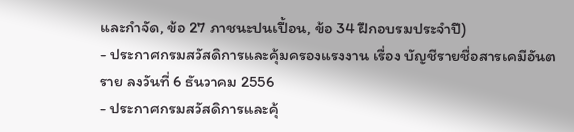และกำจัด, ข้อ 27 ภาชนะปนเปื้อน, ข้อ 34 ฝึกอบรมประจำปี)
- ประกาศกรมสวัสดิการและคุ้มครองแรงงาน เรื่อง บัญชีรายชื่อสารเคมีอันตราย ลงวันที่ 6 ธันวาคม 2556
- ประกาศกรมสวัสดิการและคุ้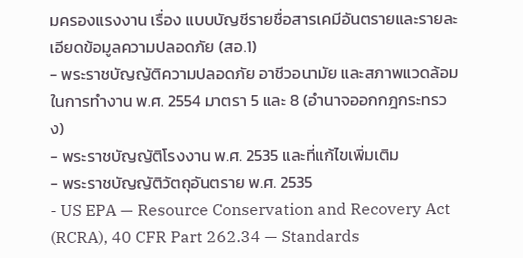มครองแรงงาน เรื่อง แบบบัญชีรายชื่อสารเคมีอันตรายและรายละเอียดข้อมูลความปลอดภัย (สอ.1)
- พระราชบัญญัติความปลอดภัย อาชีวอนามัย และสภาพแวดล้อมในการทำงาน พ.ศ. 2554 มาตรา 5 และ 8 (อำนาจออกกฎกระทรวง)
- พระราชบัญญัติโรงงาน พ.ศ. 2535 และที่แก้ไขเพิ่มเติม
- พระราชบัญญัติวัตถุอันตราย พ.ศ. 2535
- US EPA — Resource Conservation and Recovery Act (RCRA), 40 CFR Part 262.34 — Standards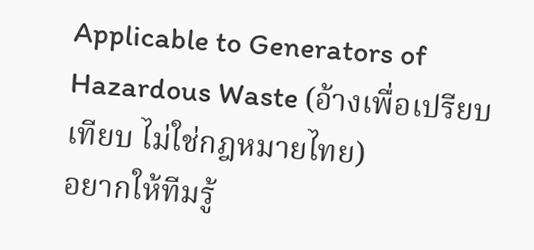Applicable to Generators of Hazardous Waste (อ้างเพื่อเปรียบเทียบ ไม่ใช่กฎหมายไทย)
อยากให้ทีมรู้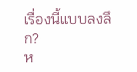เรื่องนี้แบบลงลึก?
ห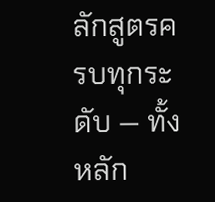ลักสูตรครบทุกระดับ — ทั้งหลัก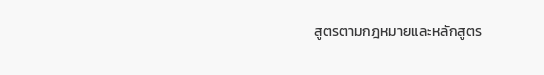สูตรตามกฎหมายและหลักสูตร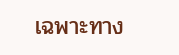เฉพาะทาง